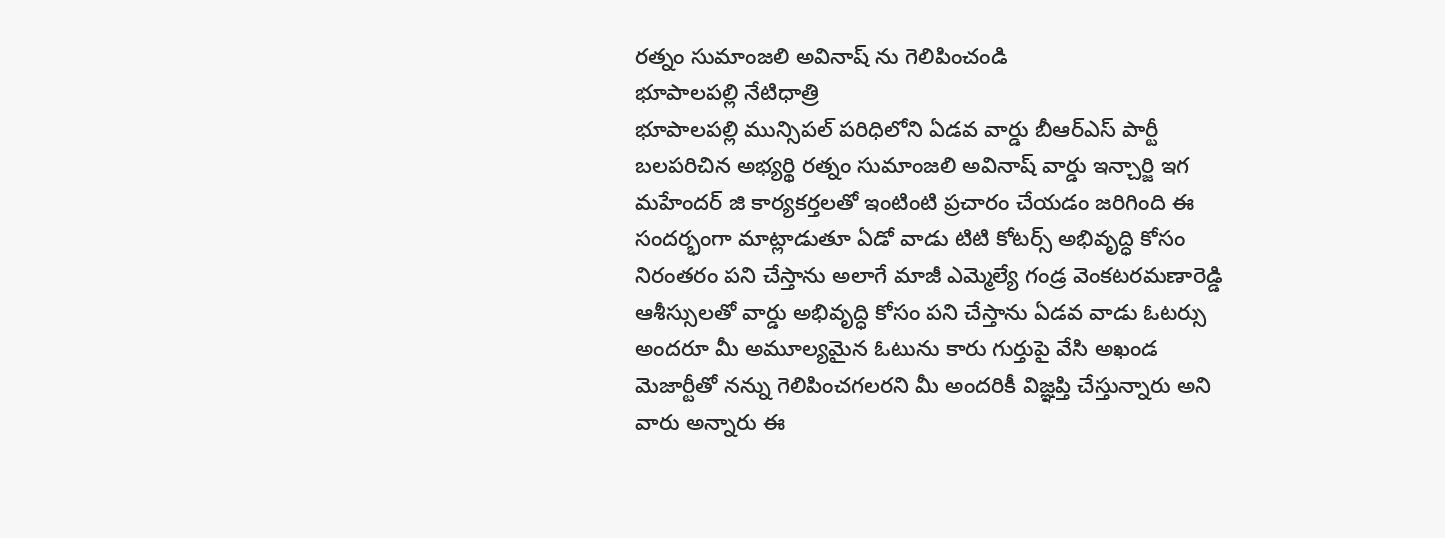రత్నం సుమాంజలి అవినాష్ ను గెలిపించండి
భూపాలపల్లి నేటిధాత్రి
భూపాలపల్లి మున్సిపల్ పరిధిలోని ఏడవ వార్డు బీఆర్ఎస్ పార్టీ బలపరిచిన అభ్యర్థి రత్నం సుమాంజలి అవినాష్ వార్డు ఇన్చార్జి ఇగ మహేందర్ జి కార్యకర్తలతో ఇంటింటి ప్రచారం చేయడం జరిగింది ఈ సందర్భంగా మాట్లాడుతూ ఏడో వాడు టిటి కోటర్స్ అభివృద్ధి కోసం నిరంతరం పని చేస్తాను అలాగే మాజీ ఎమ్మెల్యే గండ్ర వెంకటరమణారెడ్డి ఆశీస్సులతో వార్డు అభివృద్ధి కోసం పని చేస్తాను ఏడవ వాడు ఓటర్సు అందరూ మీ అమూల్యమైన ఓటును కారు గుర్తుపై వేసి అఖండ మెజార్టీతో నన్ను గెలిపించగలరని మీ అందరికీ విజ్ఞప్తి చేస్తున్నారు అని వారు అన్నారు ఈ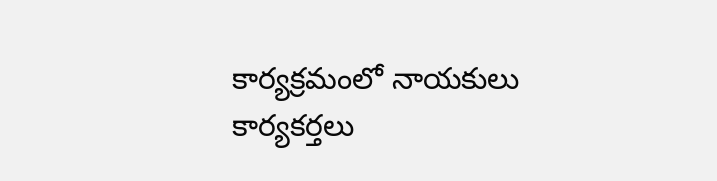కార్యక్రమంలో నాయకులు కార్యకర్తలు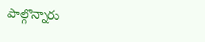పాల్గొన్నారు